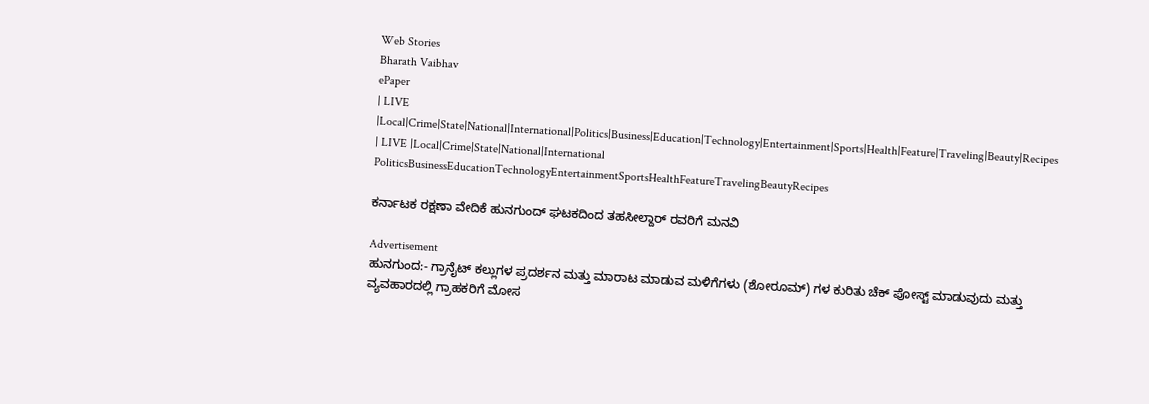Web Stories
Bharath Vaibhav
ePaper
| LIVE |Local|Crime|State|National|International|Politics|Business|Education|Technology|Entertainment|Sports|Health|Feature|Traveling|Beauty|Recipes
| LIVE |Local|Crime|State|National|International
PoliticsBusinessEducationTechnologyEntertainmentSportsHealthFeatureTravelingBeautyRecipes

ಕರ್ನಾಟಕ ರಕ್ಷಣಾ ವೇದಿಕೆ ಹುನಗುಂದ್ ಘಟಕದಿಂದ ತಹಸೀಲ್ದಾರ್ ರವರಿಗೆ ಮನವಿ

Advertisement
ಹುನಗುಂದ:- ಗ್ರಾನೈಟ್ ಕಲ್ಲುಗಳ ಪ್ರದರ್ಶನ ಮತ್ತು ಮಾರಾಟ ಮಾಡುವ ಮಳಿಗೆಗಳು (ಶೋರೂಮ್) ಗಳ ಕುರಿತು ಚೆಕ್ ಪೋಸ್ಟ್ ಮಾಡುವುದು ಮತ್ತು ವ್ಯವಹಾರದಲ್ಲಿ ಗ್ರಾಹಕರಿಗೆ ಮೋಸ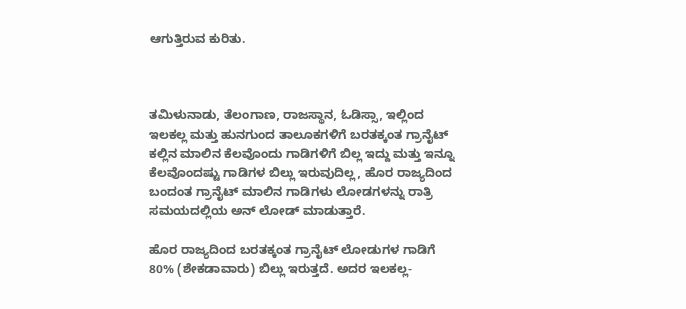ಆಗುತ್ತಿರುವ ಕುರಿತು.



ತಮಿಳುನಾಡು, ತೆಲಂಗಾಣ, ರಾಜಸ್ಥಾನ, ಓಡಿಸ್ಸಾ, ಇಲ್ಲಿಂದ ಇಲಕಲ್ಲ ಮತ್ತು ಹುನಗುಂದ ತಾಲೂಕಗಳಿಗೆ ಬರತಕ್ಕಂತ ಗ್ರಾನೈಟ್ ಕಲ್ಲಿನ ಮಾಲಿನ ಕೆಲವೊಂದು ಗಾಡಿಗಳಿಗೆ ಬಿಲ್ಲ ಇದ್ದು ಮತ್ತು ಇನ್ನೂ ಕೆಲವೊಂದಷ್ಟು ಗಾಡಿಗಳ ಬಿಲ್ಲು ಇರುವುದಿಲ್ಲ, ಹೊರ ರಾಜ್ಯದಿಂದ ಬಂದಂತ ಗ್ರಾನೈಟ್ ಮಾಲಿನ ಗಾಡಿಗಳು ಲೋಡಗಳನ್ನು ರಾತ್ರಿ ಸಮಯದಲ್ಲಿಯ ಅನ್ ಲೋಡ್ ಮಾಡುತ್ತಾರೆ.

ಹೊರ ರಾಜ್ಯದಿಂದ ಬರತಕ್ಕಂತ ಗ್ರಾನೈಟ್ ಲೋಡುಗಳ ಗಾಡಿಗೆ 80% (ಶೇಕಡಾವಾರು) ಬಿಲ್ಲು ಇರುತ್ತದೆ. ಅದರ ಇಲಕಲ್ಲ-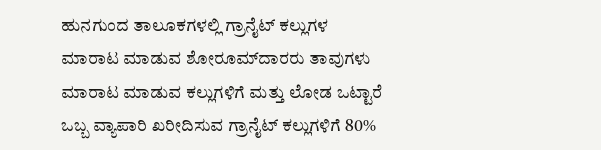ಹುನಗುಂದ ತಾಲೂಕಗಳಲ್ಲಿ ಗ್ರಾನೈಟ್ ಕಲ್ಲುಗಳ ಮಾರಾಟ ಮಾಡುವ ಶೋರೂಮ್‌ದಾರರು ತಾವುಗಳು ಮಾರಾಟ ಮಾಡುವ ಕಲ್ಲುಗಳಿಗೆ ಮತ್ತು ಲೋಡ ಒಟ್ಟಾರೆ ಒಬ್ಬ ವ್ಯಾಪಾರಿ ಖರೀದಿಸುವ ಗ್ರಾನೈಟ್ ಕಲ್ಲುಗಳಿಗೆ 80%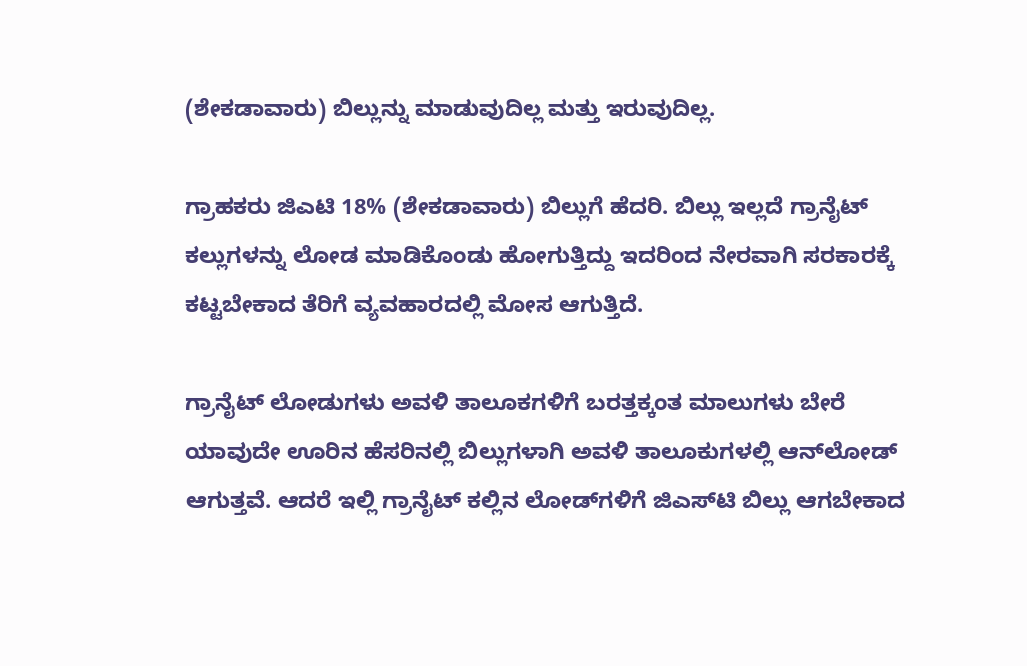(ಶೇಕಡಾವಾರು) ಬಿಲ್ಲುನ್ನು ಮಾಡುವುದಿಲ್ಲ ಮತ್ತು ಇರುವುದಿಲ್ಲ.

ಗ್ರಾಹಕರು ಜಿಎಟಿ 18% (ಶೇಕಡಾವಾರು) ಬಿಲ್ಲುಗೆ ಹೆದರಿ. ಬಿಲ್ಲು ಇಲ್ಲದೆ ಗ್ರಾನೈಟ್ ಕಲ್ಲುಗಳನ್ನು ಲೋಡ ಮಾಡಿಕೊಂಡು ಹೋಗುತ್ತಿದ್ದು ಇದರಿಂದ ನೇರವಾಗಿ ಸರಕಾರಕ್ಕೆ ಕಟ್ಟಬೇಕಾದ ತೆರಿಗೆ ವ್ಯವಹಾರದಲ್ಲಿ ಮೋಸ ಆಗುತ್ತಿದೆ.

ಗ್ರಾನೈಟ್ ಲೋಡುಗಳು ಅವಳಿ ತಾಲೂಕಗಳಿಗೆ ಬರತ್ತಕ್ಕಂತ ಮಾಲುಗಳು ಬೇರೆ ಯಾವುದೇ ಊರಿನ ಹೆಸರಿನಲ್ಲಿ ಬಿಲ್ಲುಗಳಾಗಿ ಅವಳಿ ತಾಲೂಕುಗಳಲ್ಲಿ ಆನ್‌ಲೋಡ್ ಆಗುತ್ತವೆ. ಆದರೆ ಇಲ್ಲಿ ಗ್ರಾನೈಟ್ ಕಲ್ಲಿನ ಲೋಡ್‌ಗಳಿಗೆ ಜಿಎಸ್‌ಟಿ ಬಿಲ್ಲು ಆಗಬೇಕಾದ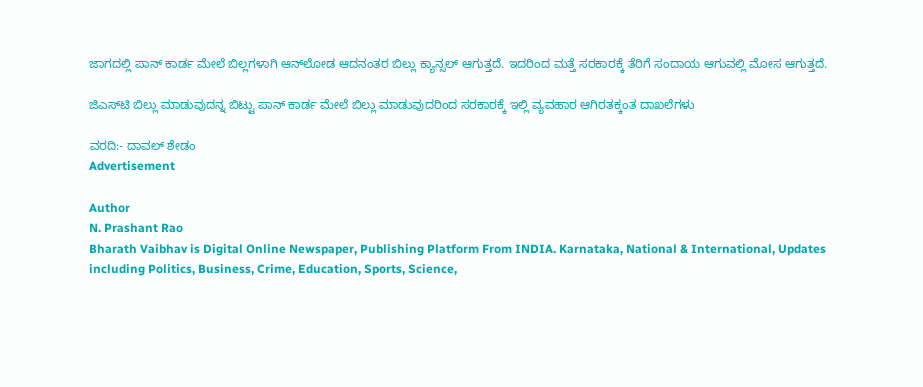ಜಾಗದಲ್ಲಿ ಪಾನ್ ಕಾರ್ಡ ಮೇಲೆ ಬಿಲ್ಲಗಳಾಗಿ ಆನ್‌ಲೋಡ ಆದನಂತರ ಬಿಲ್ಲು ಕ್ಯಾನ್ಸಲ್ ಆಗುತ್ತದೆ. ಇದರಿಂದ ಮತ್ತೆ ಸರಕಾರಕ್ಕೆ ತೆರಿಗೆ ಸಂದಾಯ ಆಗುವಲ್ಲಿ ಮೋಸ ಆಗುತ್ತದೆ.

ಜಿಎಸ್‌ಟಿ ಬಿಲ್ಲು ಮಾಡುವುದನ್ನ ಬಿಟ್ಟು ಪಾನ್ ಕಾರ್ಡ ಮೇಲೆ ಬಿಲ್ಲು ಮಾಡುವುದರಿಂದ ಸರಕಾರಕ್ಕೆ ಇಲ್ಲಿ ವ್ಯವಹಾರ ಆಗಿರತಕ್ಕಂತ ದಾಖಲೆಗಳು

ವರದಿ:- ದಾವಲ್ ಶೇಡಂ
Advertisement

Author
N. Prashant Rao
Bharath Vaibhav is Digital Online Newspaper, Publishing Platform From INDIA. Karnataka, National & International, Updates including Politics, Business, Crime, Education, Sports, Science,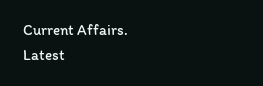Current Affairs. Latest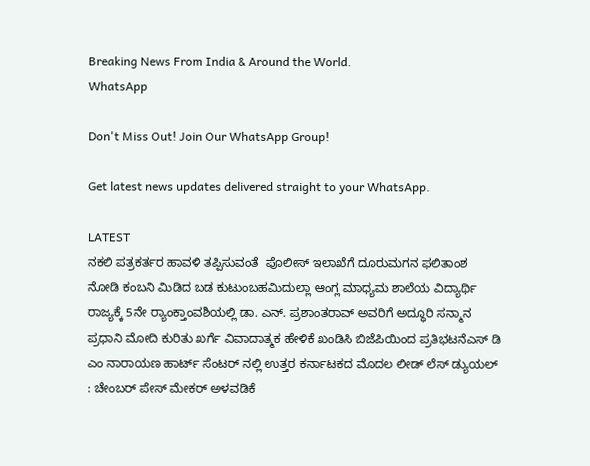Breaking News From India & Around the World.
WhatsApp

Don't Miss Out! Join Our WhatsApp Group!

Get latest news updates delivered straight to your WhatsApp.

LATEST
ನಕಲಿ ಪತ್ರಕರ್ತರ ಹಾವಳಿ ತಪ್ಪಿಸುವಂತೆ  ಪೊಲೀಸ್ ಇಲಾಖೆಗೆ ದೂರುಮಗನ ಫಲಿತಾಂಶ ನೋಡಿ ಕಂಬನಿ ಮಿಡಿದ ಬಡ ಕುಟುಂಬಹಮಿದುಲ್ಲಾ ಆಂಗ್ಲ ಮಾಧ್ಯಮ ಶಾಲೆಯ ವಿದ್ಯಾರ್ಥಿ ರಾಜ್ಯಕ್ಕೆ 5ನೇ ರ್‍ಯಾಂಕ್ತಾಂವಶಿಯಲ್ಲಿ ಡಾ. ಎನ್. ಪ್ರಶಾಂತರಾವ್ ಅವರಿಗೆ ಅದ್ಧೂರಿ ಸನ್ಮಾನ ಪ್ರಧಾನಿ ಮೋದಿ ಕುರಿತು ಖರ್ಗೆ ವಿವಾದಾತ್ಮಕ ಹೇಳಿಕೆ ಖಂಡಿಸಿ ಬಿಜೆಪಿಯಿಂದ ಪ್ರತಿಭಟನೆಎಸ್ ಡಿ ಎಂ ನಾರಾಯಣ ಹಾರ್ಟ್ ಸೆಂಟರ್ ನಲ್ಲಿ ಉತ್ತರ ಕರ್ನಾಟಕದ ಮೊದಲ ಲೀಡ್ ಲೆಸ್ ಡ್ಯುಯಲ್ : ಚೇಂಬರ್ ಪೇಸ್ ಮೇಕರ್ ಅಳವಡಿಕೆ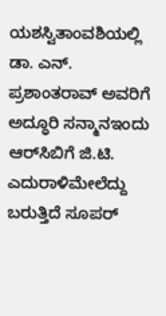ಯಶಸ್ವಿತಾಂವಶಿಯಲ್ಲಿ ಡಾ. ಎನ್. ಪ್ರಶಾಂತರಾವ್ ಅವರಿಗೆ ಅದ್ಧೂರಿ ಸನ್ಮಾನಇಂದು ಆರ್‌ಸಿಬಿಗೆ ಜಿ.ಟಿ. ಎದುರಾಳಿಮೇಲೆದ್ದು ಬರುತ್ತಿದೆ ಸೂಪರ್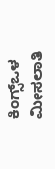ಕಿಂಗ್ಸ್ಒಳ ಮೀಸಲಾತಿ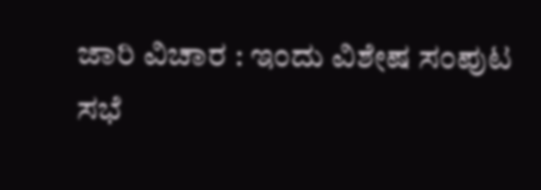ಜಾರಿ ವಿಚಾರ : ಇಂದು ವಿಶೇಷ ಸಂಪುಟ ಸಭೆ